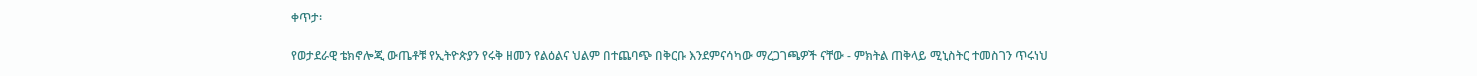ቀጥታ፡

የወታደራዊ ቴክኖሎጂ ውጤቶቹ የኢትዮጵያን የሩቅ ዘመን የልዕልና ህልም በተጨባጭ በቅርቡ እንደምናሳካው ማረጋገጫዎች ናቸው - ምክትል ጠቅላይ ሚኒስትር ተመስገን ጥሩነህ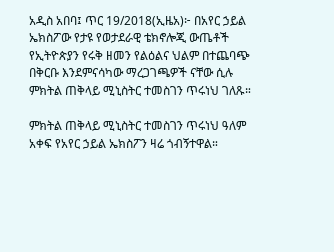አዲስ አበባ፤ ጥር 19/2018(ኢዜአ)፦ በአየር ኃይል ኤክስፖው የታዩ የወታደራዊ ቴክኖሎጂ ውጤቶች የኢትዮጵያን የሩቅ ዘመን የልዕልና ህልም በተጨባጭ በቅርቡ እንደምናሳካው ማረጋገጫዎች ናቸው ሲሉ ምክትል ጠቅላይ ሚኒስትር ተመስገን ጥሩነህ ገለጹ።

ምክትል ጠቅላይ ሚኒስትር ተመስገን ጥሩነህ ዓለም አቀፍ የአየር ኃይል ኤክስፖን ዛሬ ጎብኝተዋል።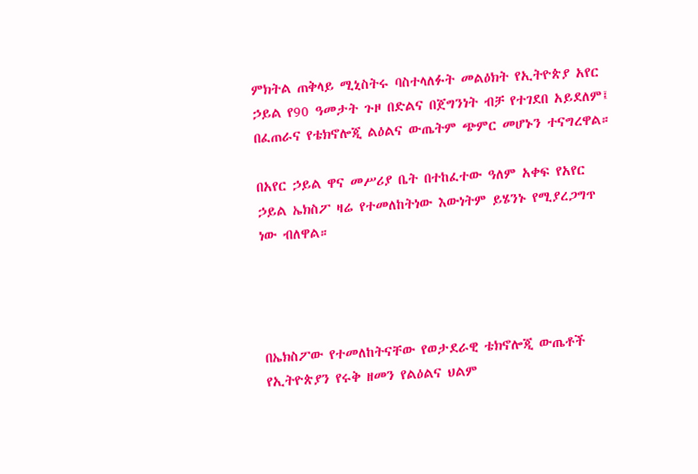ምክትል ጠቅላይ ሚኒስትሩ ባስተላለፉት መልዕክት የኢትዮጵያ አየር ኃይል የ90 ዓመታት ጉዞ በድልና በጀግንነት ብቻ የተገደበ አይደለም፤ በፈጠራና የቴክኖሎጂ ልዕልና ውጤትም ጭምር መሆኑን ተናግረዋል።

በአየር ኃይል ዋና መሥሪያ ቤት በተከፈተው ዓለም አቀፍ የአየር ኃይል ኤክስፖ ዛሬ የተመለከትነው እውነትም ይሄንኑ የሚያረጋግጥ ነው ብለዋል።




በኤክስፖው የተመለከትናቸው የወታደራዊ ቴክኖሎጂ ውጤቶች የኢትዮጵያን የሩቅ ዘመን የልዕልና ህልም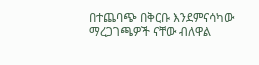በተጨባጭ በቅርቡ እንደምናሳካው ማረጋገጫዎች ናቸው ብለዋል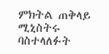ምክትል ጠቅላይ ሚኒስትሩ ባስተላለፉት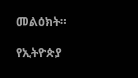መልዕክት።

የኢትዮጵያ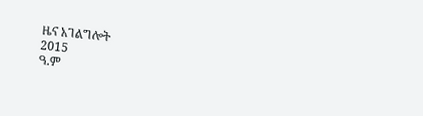ዜና አገልግሎት
2015
ዓ.ም